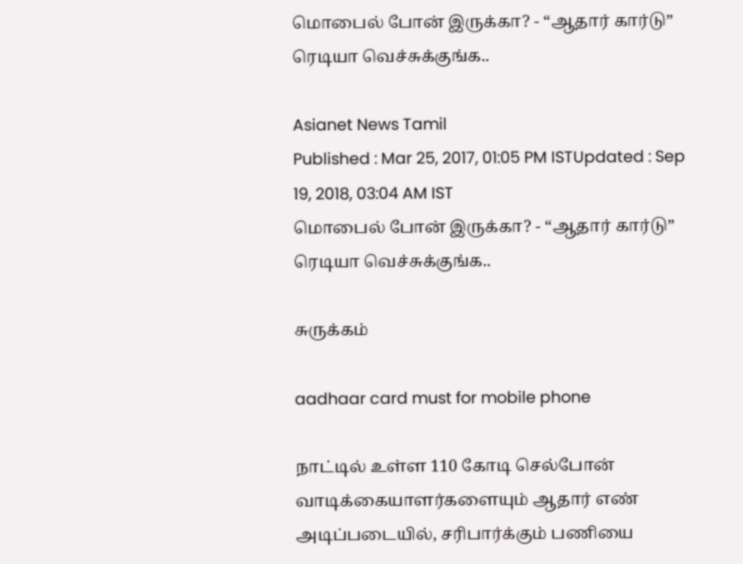மொபைல் போன் இருக்கா? - “ஆதார் கார்டு” ரெடியா வெச்சுக்குங்க..

Asianet News Tamil
Published : Mar 25, 2017, 01:05 PM ISTUpdated : Sep 19, 2018, 03:04 AM IST
மொபைல் போன் இருக்கா? - “ஆதார் கார்டு” ரெடியா வெச்சுக்குங்க..

சுருக்கம்

aadhaar card must for mobile phone

நாட்டில் உள்ள 110 கோடி செல்போன் வாடிக்கையாளர்களையும் ஆதார் எண் அடிப்படையில், சரிபார்க்கும் பணியை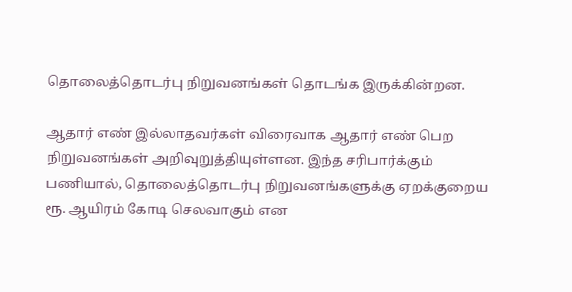தொலைத்தொடர்பு நிறுவனங்கள் தொடங்க இருக்கின்றன.

ஆதார் எண் இல்லாதவர்கள் விரைவாக ஆதார் எண் பெற நிறுவனங்கள் அறிவுறுத்தியுள்ளன. இந்த சரிபார்க்கும் பணியால், தொலைத்தொடர்பு நிறுவனங்களுக்கு ஏறக்குறைய ரூ. ஆயிரம் கோடி செலவாகும் என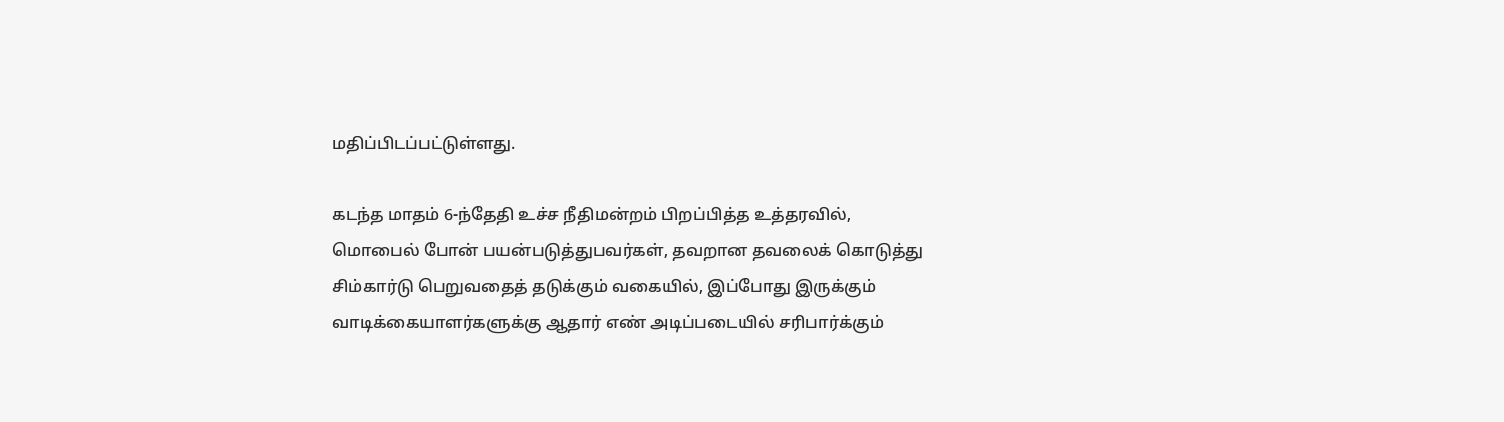மதிப்பிடப்பட்டுள்ளது.

கடந்த மாதம் 6-ந்தேதி உச்ச நீதிமன்றம் பிறப்பித்த உத்தரவில், மொபைல் போன் பயன்படுத்துபவர்கள், தவறான தவலைக் கொடுத்து சிம்கார்டு பெறுவதைத் தடுக்கும் வகையில், இப்போது இருக்கும் வாடிக்கையாளர்களுக்கு ஆதார் எண் அடிப்படையில் சரிபார்க்கும்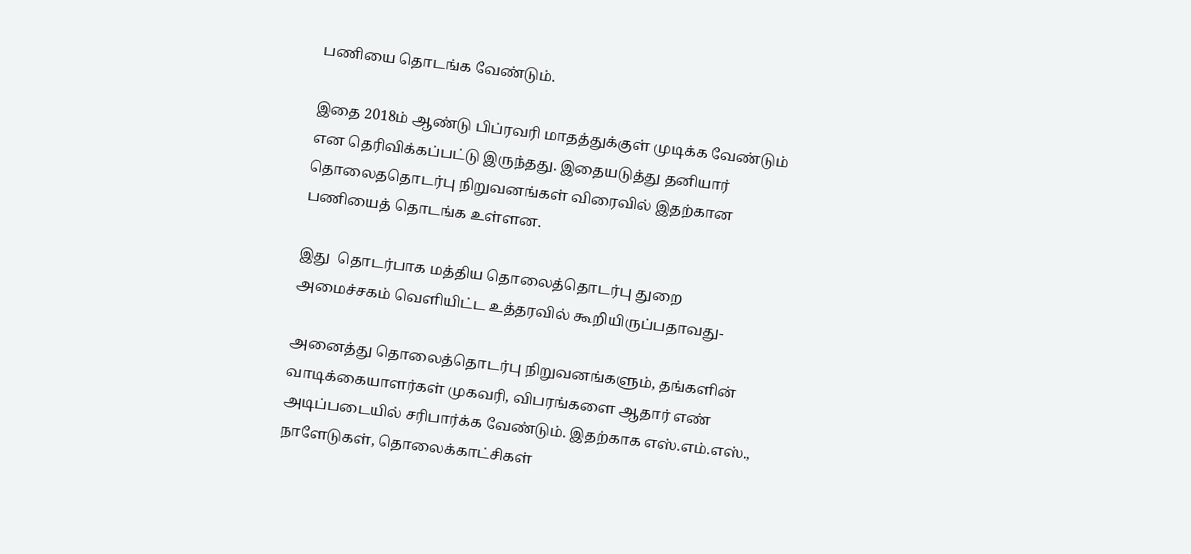பணியை தொடங்க வேண்டும்.

இதை 2018ம் ஆண்டு பிப்ரவரி மாதத்துக்குள் முடிக்க வேண்டும் என தெரிவிக்கப்பட்டு இருந்தது. இதையடுத்து தனியார் தொலைததொடர்பு நிறுவனங்கள் விரைவில் இதற்கான பணியைத் தொடங்க உள்ளன.

இது  தொடர்பாக மத்திய தொலைத்தொடர்பு துறை அமைச்சகம் வெளியிட்ட உத்தரவில் கூறியிருப்பதாவது-

அனைத்து தொலைத்தொடர்பு நிறுவனங்களும், தங்களின் வாடிக்கையாளர்கள் முகவரி, விபரங்களை ஆதார் எண் அடிப்படையில் சரிபார்க்க வேண்டும். இதற்காக எஸ்.எம்.எஸ்., நாளேடுகள், தொலைக்காட்சிகள்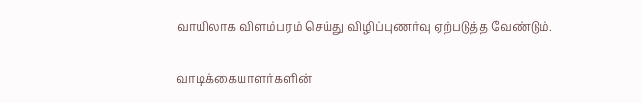வாயிலாக விளம்பரம் செய்து விழிப்புணர்வு ஏற்படுத்த வேண்டும்.

வாடிக்கையாளர்களின்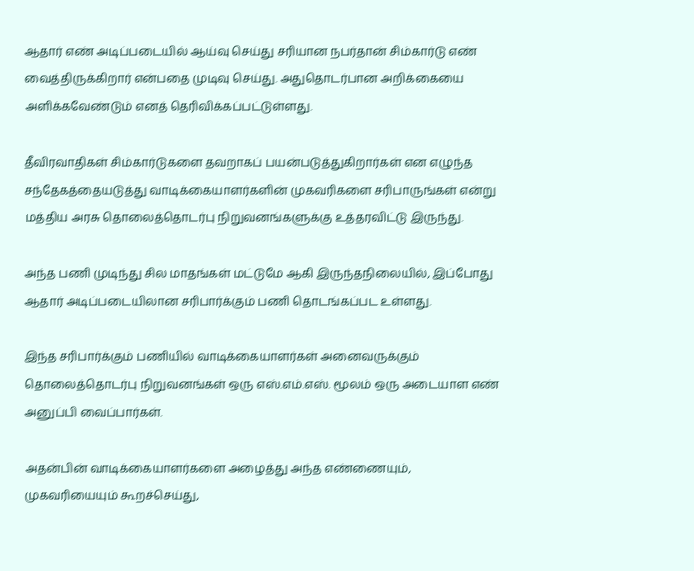ஆதார் எண் அடிப்படையில் ஆய்வு செய்து சரியான நபர்தான் சிம்கார்டு எண் வைத்திருக்கிறார் என்பதை முடிவு செய்து. அதுதொடர்பான அறிக்கையை அளிக்கவேண்டும் எனத் தெரிவிக்கப்பட்டுள்ளது.

தீவிரவாதிகள் சிம்கார்டுகளை தவறாகப் பயன்படுத்துகிறார்கள் என எழுந்த சந்தேகத்தையடுத்து வாடிக்கையாளர்களின் முகவரிகளை சரிபாருங்கள் என்று மத்திய அரசு தொலைத்தொடர்பு நிறுவனங்களுக்கு உத்தரவிட்டு இருந்து.

அந்த பணி முடிந்து சில மாதங்கள் மட்டுமே ஆகி இருந்தநிலையில், இப்போது ஆதார் அடிப்படையிலான சரிபார்க்கும் பணி தொடங்கப்பட உள்ளது.

இந்த சரிபார்க்கும் பணியில் வாடிக்கையாளர்கள் அனைவருக்கும் தொலைத்தொடர்பு நிறுவனங்கள் ஒரு எஸ்.எம்.எஸ். மூலம் ஒரு அடையாள எண் அனுப்பி வைப்பார்கள்.

அதன்பின் வாடிக்கையாளர்களை அழைத்து அந்த எண்ணையும், முகவரியையும் கூறச்செய்து,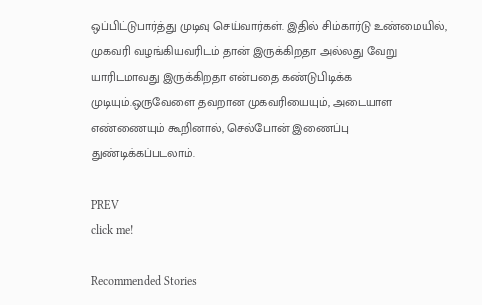ஒப்பிட்டுபார்த்து முடிவு செய்வார்கள். இதில் சிம்கார்டு உண்மையில், முகவரி வழங்கியவரிடம் தான் இருக்கிறதா அல்லது வேறு யாரிடமாவது இருக்கிறதா என்பதை கண்டுபிடிக்க முடியும்.ஒருவேளை தவறான முகவரியையும், அடையாள எண்ணையும் கூறினால், செல்போன் இணைப்பு துண்டிக்கப்படலாம்.

PREV
click me!

Recommended Stories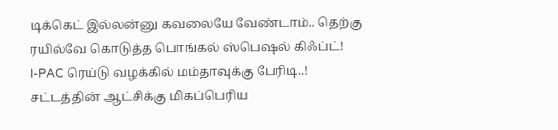டிக்கெட் இல்லன்னு கவலையே வேண்டாம்.. தெற்கு ரயில்வே கொடுத்த பொங்கல் ஸ்பெஷல் கிஃப்ட்!
I-PAC ரெய்டு வழக்கில் மம்தாவுக்கு பேரிடி..! சட்டத்தின் ஆட்சிக்கு மிகப்பெரிய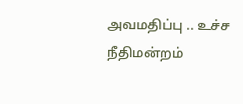அவமதிப்பு .. உச்ச நீதிமன்றம்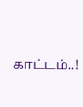காட்டம்..!